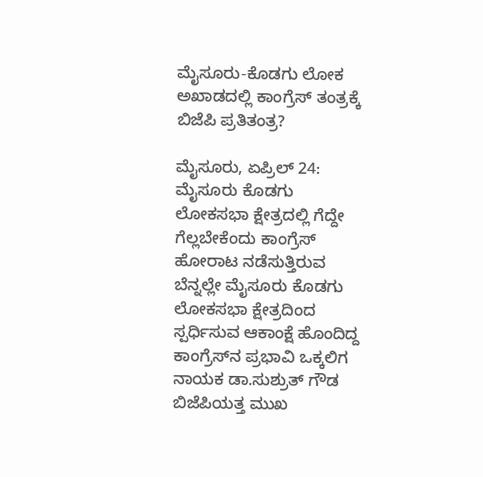ಮೈಸೂರು-ಕೊಡಗು ಲೋಕ ಅಖಾಡದಲ್ಲಿ ಕಾಂಗ್ರೆಸ್ ತಂತ್ರಕ್ಕೆ ಬಿಜೆಪಿ ಪ್ರತಿತಂತ್ರ?

ಮೈಸೂರು, ಏಪ್ರಿಲ್‌ 24: ಮೈಸೂರು ಕೊಡಗು ಲೋಕಸಭಾ ಕ್ಷೇತ್ರದಲ್ಲಿ ಗೆದ್ದೇ ಗೆಲ್ಲಬೇಕೆಂದು ಕಾಂಗ್ರೆಸ್ ಹೋರಾಟ ನಡೆಸುತ್ತಿರುವ ಬೆನ್ನಲ್ಲೇ ಮೈಸೂರು ಕೊಡಗು ಲೋಕಸಭಾ ಕ್ಷೇತ್ರದಿಂದ ಸ್ಪರ್ಧಿಸುವ ಆಕಾಂಕ್ಷೆ ಹೊಂದಿದ್ದ ಕಾಂಗ್ರೆಸ್‌ನ ಪ್ರಭಾವಿ ಒಕ್ಕಲಿಗ ನಾಯಕ ಡಾ.ಸುಶ್ರುತ್ ಗೌಡ ಬಿಜೆಪಿಯತ್ತ ಮುಖ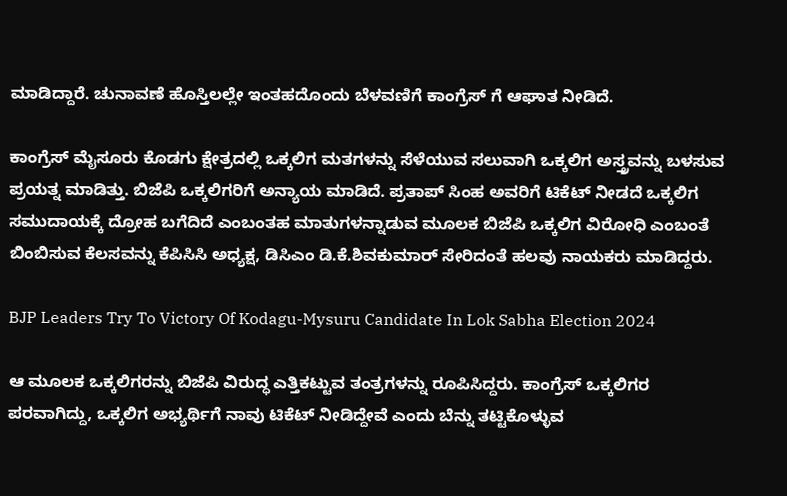ಮಾಡಿದ್ದಾರೆ. ಚುನಾವಣೆ ಹೊಸ್ತಿಲಲ್ಲೇ ಇಂತಹದೊಂದು ಬೆಳವಣಿಗೆ ಕಾಂಗ್ರೆಸ್ ಗೆ ಆಘಾತ ನೀಡಿದೆ.

ಕಾಂಗ್ರೆಸ್ ಮೈಸೂರು ಕೊಡಗು ಕ್ಷೇತ್ರದಲ್ಲಿ ಒಕ್ಕಲಿಗ ಮತಗಳನ್ನು ಸೆಳೆಯುವ ಸಲುವಾಗಿ ಒಕ್ಕಲಿಗ ಅಸ್ತ್ರವನ್ನು ಬಳಸುವ ಪ್ರಯತ್ನ ಮಾಡಿತ್ತು. ಬಿಜೆಪಿ ಒಕ್ಕಲಿಗರಿಗೆ ಅನ್ಯಾಯ ಮಾಡಿದೆ. ಪ್ರತಾಪ್ ಸಿಂಹ ಅವರಿಗೆ ಟಿಕೆಟ್ ನೀಡದೆ ಒಕ್ಕಲಿಗ ಸಮುದಾಯಕ್ಕೆ ದ್ರೋಹ ಬಗೆದಿದೆ ಎಂಬಂತಹ ಮಾತುಗಳನ್ನಾಡುವ ಮೂಲಕ ಬಿಜೆಪಿ ಒಕ್ಕಲಿಗ ವಿರೋಧಿ ಎಂಬಂತೆ ಬಿಂಬಿಸುವ ಕೆಲಸವನ್ನು ಕೆಪಿಸಿಸಿ ಅಧ್ಯಕ್ಷ, ಡಿಸಿಎಂ ಡಿ.ಕೆ.ಶಿವಕುಮಾರ್ ಸೇರಿದಂತೆ ಹಲವು ನಾಯಕರು ಮಾಡಿದ್ದರು.

BJP Leaders Try To Victory Of Kodagu-Mysuru Candidate In Lok Sabha Election 2024

ಆ ಮೂಲಕ ಒಕ್ಕಲಿಗರನ್ನು ಬಿಜೆಪಿ ವಿರುದ್ಧ ಎತ್ತಿಕಟ್ಟುವ ತಂತ್ರಗಳನ್ನು ರೂಪಿಸಿದ್ದರು. ಕಾಂಗ್ರೆಸ್ ಒಕ್ಕಲಿಗರ ಪರವಾಗಿದ್ದು, ಒಕ್ಕಲಿಗ ಅಭ್ಯರ್ಥಿಗೆ ನಾವು ಟಿಕೆಟ್ ನೀಡಿದ್ದೇವೆ ಎಂದು ಬೆನ್ನು ತಟ್ಟಿಕೊಳ್ಳುವ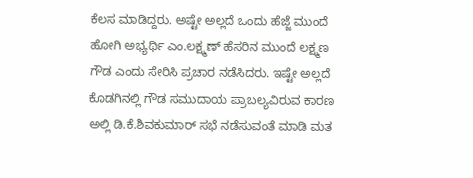ಕೆಲಸ ಮಾಡಿದ್ದರು. ಅಷ್ಟೇ ಅಲ್ಲದೆ ಒಂದು ಹೆಜ್ಜೆ ಮುಂದೆ ಹೋಗಿ ಅಭ್ಯರ್ಥಿ ಎಂ.ಲಕ್ಷ್ಮಣ್ ಹೆಸರಿನ ಮುಂದೆ ಲಕ್ಷ್ಮಣ ಗೌಡ ಎಂದು ಸೇರಿಸಿ ಪ್ರಚಾರ ನಡೆಸಿದರು. ಇಷ್ಟೇ ಅಲ್ಲದೆ ಕೊಡಗಿನಲ್ಲಿ ಗೌಡ ಸಮುದಾಯ ಪ್ರಾಬಲ್ಯವಿರುವ ಕಾರಣ ಅಲ್ಲಿ ಡಿ.ಕೆ.ಶಿವಕುಮಾರ್ ಸಭೆ ನಡೆಸುವಂತೆ ಮಾಡಿ ಮತ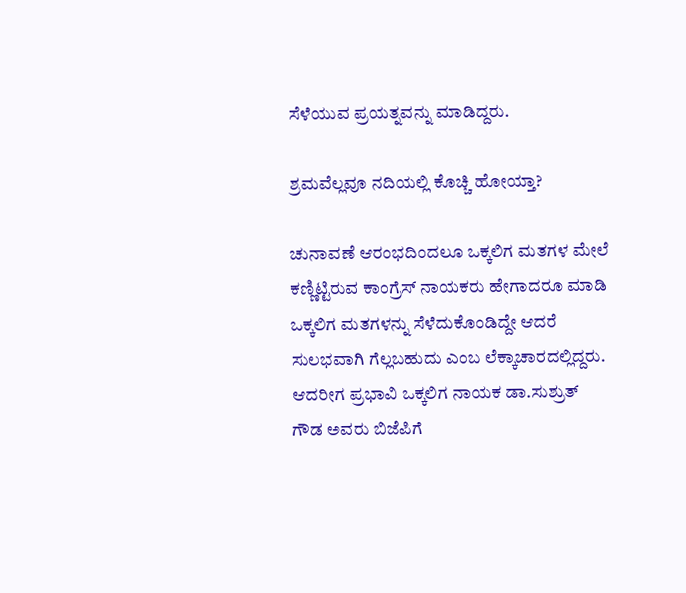ಸೆಳೆಯುವ ಪ್ರಯತ್ನವನ್ನು ಮಾಡಿದ್ದರು.

ಶ್ರಮವೆಲ್ಲವೂ ನದಿಯಲ್ಲಿ ಕೊಚ್ಚಿ ಹೋಯ್ತಾ?

ಚುನಾವಣೆ ಆರಂಭದಿಂದಲೂ ಒಕ್ಕಲಿಗ ಮತಗಳ ಮೇಲೆ ಕಣ್ಣಿಟ್ಟಿರುವ ಕಾಂಗ್ರೆಸ್ ನಾಯಕರು ಹೇಗಾದರೂ ಮಾಡಿ ಒಕ್ಕಲಿಗ ಮತಗಳನ್ನು ಸೆಳೆದುಕೊಂಡಿದ್ದೇ ಆದರೆ ಸುಲಭವಾಗಿ ಗೆಲ್ಲಬಹುದು ಎಂಬ ಲೆಕ್ಕಾಚಾರದಲ್ಲಿದ್ದರು. ಆದರೀಗ ಪ್ರಭಾವಿ ಒಕ್ಕಲಿಗ ನಾಯಕ ಡಾ.ಸುಶ್ರುತ್ ಗೌಡ ಅವರು ಬಿಜೆಪಿಗೆ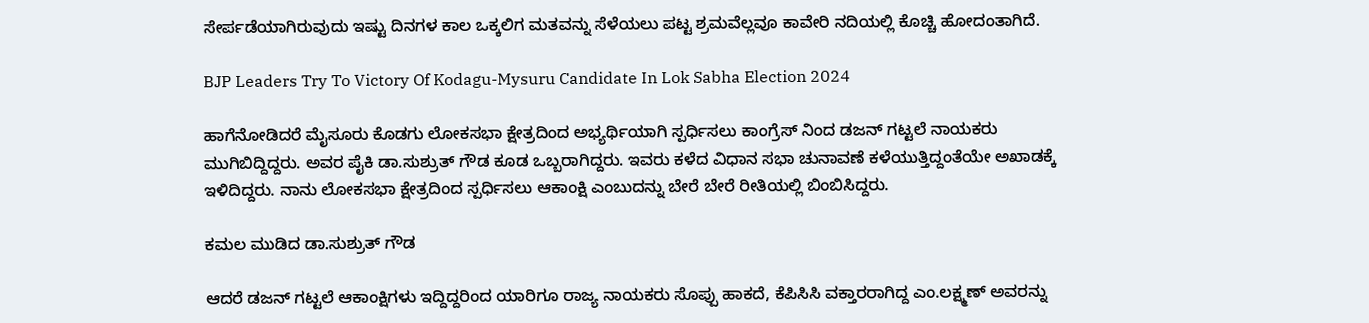ಸೇರ್ಪಡೆಯಾಗಿರುವುದು ಇಷ್ಟು ದಿನಗಳ ಕಾಲ ಒಕ್ಕಲಿಗ ಮತವನ್ನು ಸೆಳೆಯಲು ಪಟ್ಟ ಶ್ರಮವೆಲ್ಲವೂ ಕಾವೇರಿ ನದಿಯಲ್ಲಿ ಕೊಚ್ಚಿ ಹೋದಂತಾಗಿದೆ.

BJP Leaders Try To Victory Of Kodagu-Mysuru Candidate In Lok Sabha Election 2024

ಹಾಗೆನೋಡಿದರೆ ಮೈಸೂರು ಕೊಡಗು ಲೋಕಸಭಾ ಕ್ಷೇತ್ರದಿಂದ ಅಭ್ಯರ್ಥಿಯಾಗಿ ಸ್ಪರ್ಧಿಸಲು ಕಾಂಗ್ರೆಸ್ ನಿಂದ ಡಜನ್ ಗಟ್ಟಲೆ ನಾಯಕರು ಮುಗಿಬಿದ್ದಿದ್ದರು. ಅವರ ಪೈಕಿ ಡಾ.ಸುಶ್ರುತ್ ಗೌಡ ಕೂಡ ಒಬ್ಬರಾಗಿದ್ದರು. ಇವರು ಕಳೆದ ವಿಧಾನ ಸಭಾ ಚುನಾವಣೆ ಕಳೆಯುತ್ತಿದ್ದಂತೆಯೇ ಅಖಾಡಕ್ಕೆ ಇಳಿದಿದ್ದರು. ನಾನು ಲೋಕಸಭಾ ಕ್ಷೇತ್ರದಿಂದ ಸ್ಪರ್ಧಿಸಲು ಆಕಾಂಕ್ಷಿ ಎಂಬುದನ್ನು ಬೇರೆ ಬೇರೆ ರೀತಿಯಲ್ಲಿ ಬಿಂಬಿಸಿದ್ದರು.

ಕಮಲ ಮುಡಿದ ಡಾ.ಸುಶ್ರುತ್ ಗೌಡ

ಆದರೆ ಡಜನ್ ಗಟ್ಟಲೆ ಆಕಾಂಕ್ಷಿಗಳು ಇದ್ದಿದ್ದರಿಂದ ಯಾರಿಗೂ ರಾಜ್ಯ ನಾಯಕರು ಸೊಪ್ಪು ಹಾಕದೆ, ಕೆಪಿಸಿಸಿ ವಕ್ತಾರರಾಗಿದ್ದ ಎಂ.ಲಕ್ಷ್ಮಣ್ ಅವರನ್ನು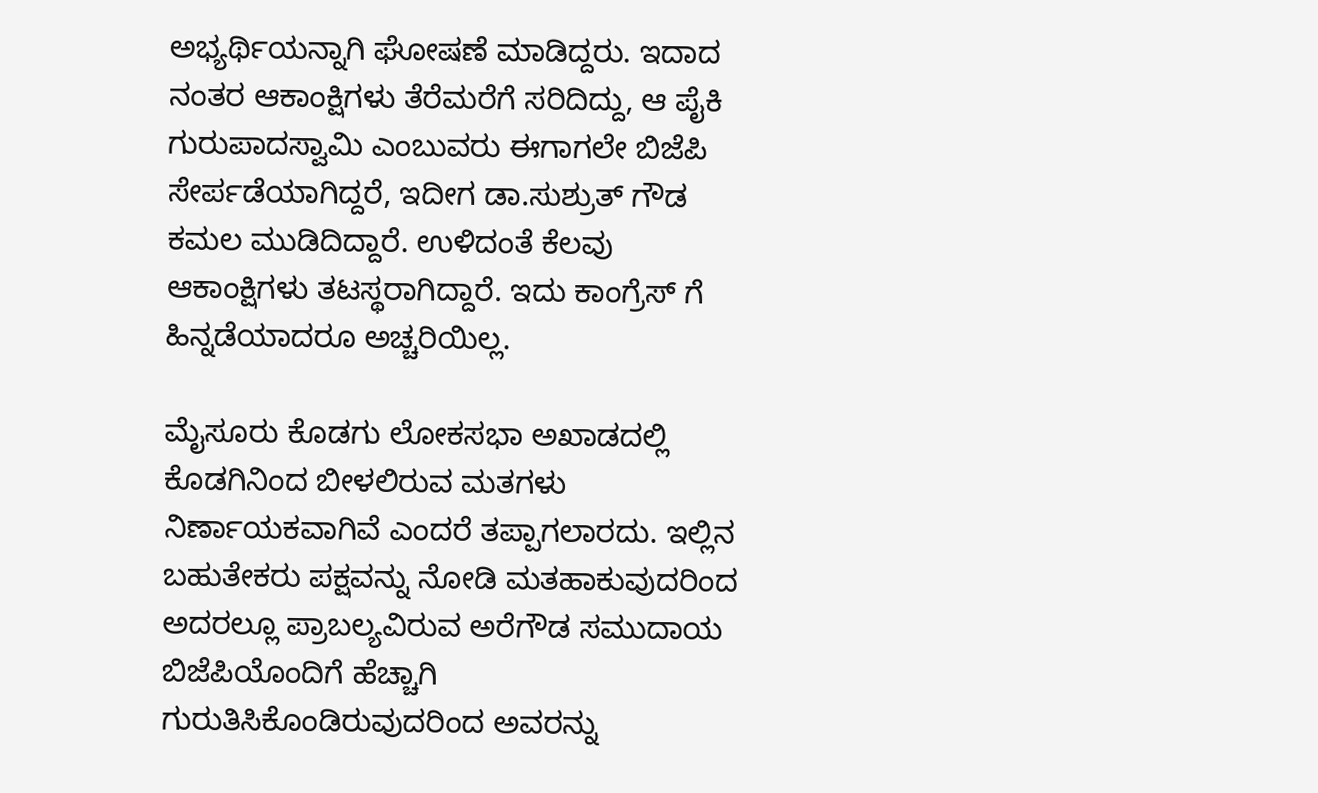ಅಭ್ಯರ್ಥಿಯನ್ನಾಗಿ ಘೋಷಣೆ ಮಾಡಿದ್ದರು. ಇದಾದ ನಂತರ ಆಕಾಂಕ್ಷಿಗಳು ತೆರೆಮರೆಗೆ ಸರಿದಿದ್ದು, ಆ ಪೈಕಿ ಗುರುಪಾದಸ್ವಾಮಿ ಎಂಬುವರು ಈಗಾಗಲೇ ಬಿಜೆಪಿ ಸೇರ್ಪಡೆಯಾಗಿದ್ದರೆ, ಇದೀಗ ಡಾ.ಸುಶ್ರುತ್ ಗೌಡ ಕಮಲ ಮುಡಿದಿದ್ದಾರೆ. ಉಳಿದಂತೆ ಕೆಲವು ಆಕಾಂಕ್ಷಿಗಳು ತಟಸ್ಥರಾಗಿದ್ದಾರೆ. ಇದು ಕಾಂಗ್ರೆಸ್ ಗೆ ಹಿನ್ನಡೆಯಾದರೂ ಅಚ್ಚರಿಯಿಲ್ಲ.

ಮೈಸೂರು ಕೊಡಗು ಲೋಕಸಭಾ ಅಖಾಡದಲ್ಲಿ ಕೊಡಗಿನಿಂದ ಬೀಳಲಿರುವ ಮತಗಳು ನಿರ್ಣಾಯಕವಾಗಿವೆ ಎಂದರೆ ತಪ್ಪಾಗಲಾರದು. ಇಲ್ಲಿನ ಬಹುತೇಕರು ಪಕ್ಷವನ್ನು ನೋಡಿ ಮತಹಾಕುವುದರಿಂದ ಅದರಲ್ಲೂ ಪ್ರಾಬಲ್ಯವಿರುವ ಅರೆಗೌಡ ಸಮುದಾಯ ಬಿಜೆಪಿಯೊಂದಿಗೆ ಹೆಚ್ಚಾಗಿ ಗುರುತಿಸಿಕೊಂಡಿರುವುದರಿಂದ ಅವರನ್ನು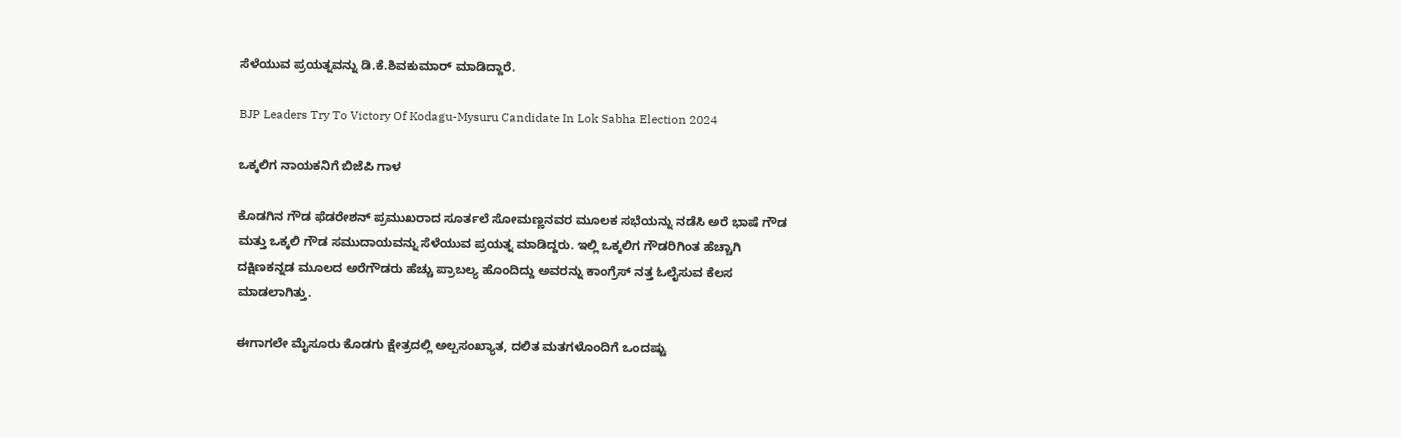ಸೆಳೆಯುವ ಪ್ರಯತ್ನವನ್ನು ಡಿ.ಕೆ.ಶಿವಕುಮಾರ್ ಮಾಡಿದ್ದಾರೆ.

BJP Leaders Try To Victory Of Kodagu-Mysuru Candidate In Lok Sabha Election 2024

ಒಕ್ಕಲಿಗ ನಾಯಕನಿಗೆ ಬಿಜೆಪಿ ಗಾಳ

ಕೊಡಗಿನ ಗೌಡ ಫೆಡರೇಶನ್ ಪ್ರಮುಖರಾದ ಸೂರ್ತಲೆ ಸೋಮಣ್ಣನವರ ಮೂಲಕ ಸಭೆಯನ್ನು ನಡೆಸಿ ಅರೆ ಭಾಷೆ ಗೌಡ ಮತ್ತು ಒಕ್ಕಲಿ ಗೌಡ ಸಮುದಾಯವನ್ನು ಸೆಳೆಯುವ ಪ್ರಯತ್ನ ಮಾಡಿದ್ದರು. ಇಲ್ಲಿ ಒಕ್ಕಲಿಗ ಗೌಡರಿಗಿಂತ ಹೆಚ್ಚಾಗಿ ದಕ್ಷಿಣಕನ್ನಡ ಮೂಲದ ಅರೆಗೌಡರು ಹೆಚ್ಚು ಪ್ರಾಬಲ್ಯ ಹೊಂದಿದ್ದು ಅವರನ್ನು ಕಾಂಗ್ರೆಸ್ ನತ್ತ ಓಲೈಸುವ ಕೆಲಸ ಮಾಡಲಾಗಿತ್ತು.

ಈಗಾಗಲೇ ಮೈಸೂರು ಕೊಡಗು ಕ್ಷೇತ್ರದಲ್ಲಿ ಅಲ್ಪಸಂಖ್ಯಾತ, ದಲಿತ ಮತಗಳೊಂದಿಗೆ ಒಂದಷ್ಟು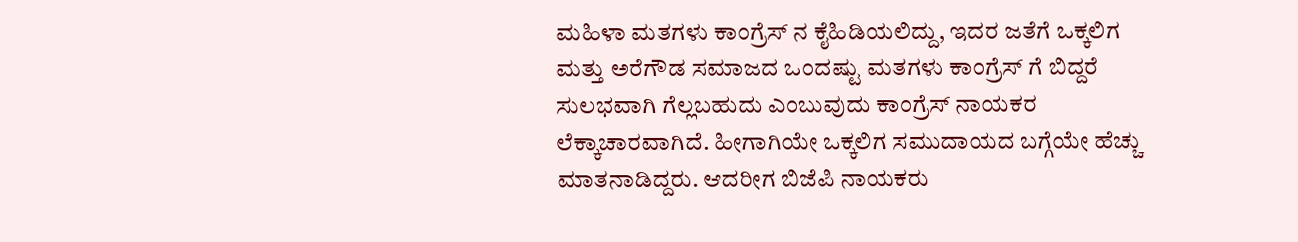ಮಹಿಳಾ ಮತಗಳು ಕಾಂಗ್ರೆಸ್ ನ ಕೈಹಿಡಿಯಲಿದ್ದು, ಇದರ ಜತೆಗೆ ಒಕ್ಕಲಿಗ ಮತ್ತು ಅರೆಗೌಡ ಸಮಾಜದ ಒಂದಷ್ಟು ಮತಗಳು ಕಾಂಗ್ರೆಸ್ ಗೆ ಬಿದ್ದರೆ ಸುಲಭವಾಗಿ ಗೆಲ್ಲಬಹುದು ಎಂಬುವುದು ಕಾಂಗ್ರೆಸ್ ನಾಯಕರ ಲೆಕ್ಕಾಚಾರವಾಗಿದೆ. ಹೀಗಾಗಿಯೇ ಒಕ್ಕಲಿಗ ಸಮುದಾಯದ ಬಗ್ಗೆಯೇ ಹೆಚ್ಚು ಮಾತನಾಡಿದ್ದರು. ಆದರೀಗ ಬಿಜೆಪಿ ನಾಯಕರು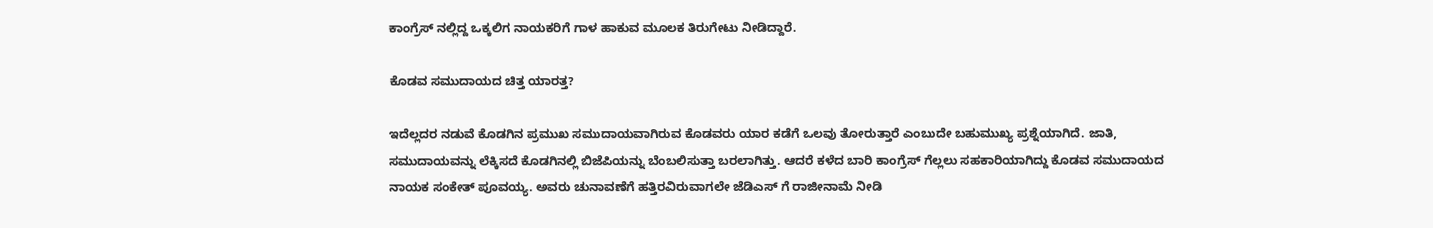ಕಾಂಗ್ರೆಸ್ ನಲ್ಲಿದ್ದ ಒಕ್ಕಲಿಗ ನಾಯಕರಿಗೆ ಗಾಳ ಹಾಕುವ ಮೂಲಕ ತಿರುಗೇಟು ನೀಡಿದ್ದಾರೆ.

ಕೊಡವ ಸಮುದಾಯದ ಚಿತ್ತ ಯಾರತ್ತ?

ಇದೆಲ್ಲದರ ನಡುವೆ ಕೊಡಗಿನ ಪ್ರಮುಖ ಸಮುದಾಯವಾಗಿರುವ ಕೊಡವರು ಯಾರ ಕಡೆಗೆ ಒಲವು ತೋರುತ್ತಾರೆ ಎಂಬುದೇ ಬಹುಮುಖ್ಯ ಪ್ರಶ್ನೆಯಾಗಿದೆ. ಜಾತಿ, ಸಮುದಾಯವನ್ನು ಲೆಕ್ಕಿಸದೆ ಕೊಡಗಿನಲ್ಲಿ ಬಿಜೆಪಿಯನ್ನು ಬೆಂಬಲಿಸುತ್ತಾ ಬರಲಾಗಿತ್ತು. ಆದರೆ ಕಳೆದ ಬಾರಿ ಕಾಂಗ್ರೆಸ್ ಗೆಲ್ಲಲು ಸಹಕಾರಿಯಾಗಿದ್ದು ಕೊಡವ ಸಮುದಾಯದ ನಾಯಕ ಸಂಕೇತ್ ಪೂವಯ್ಯ. ಅವರು ಚುನಾವಣೆಗೆ ಹತ್ತಿರವಿರುವಾಗಲೇ ಜೆಡಿಎಸ್ ಗೆ ರಾಜೀನಾಮೆ ನೀಡಿ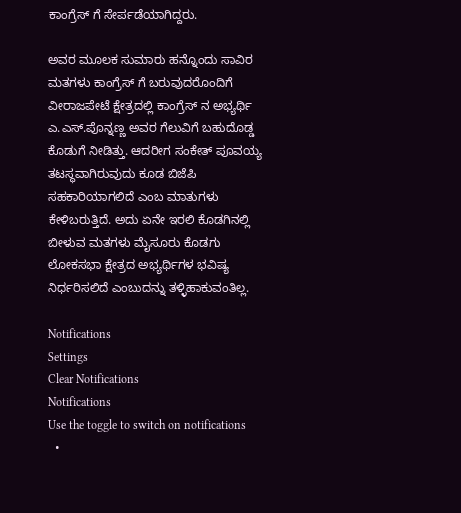ಕಾಂಗ್ರೆಸ್ ಗೆ ಸೇರ್ಪಡೆಯಾಗಿದ್ದರು.

ಅವರ ಮೂಲಕ ಸುಮಾರು ಹನ್ನೊಂದು ಸಾವಿರ ಮತಗಳು ಕಾಂಗ್ರೆಸ್ ಗೆ ಬರುವುದರೊಂದಿಗೆ ವೀರಾಜಪೇಟೆ ಕ್ಷೇತ್ರದಲ್ಲಿ ಕಾಂಗ್ರೆಸ್ ನ ಅಭ್ಯರ್ಥಿ ಎ.ಎಸ್.ಪೊನ್ನಣ್ಣ ಅವರ ಗೆಲುವಿಗೆ ಬಹುದೊಡ್ಡ ಕೊಡುಗೆ ನೀಡಿತ್ತು. ಆದರೀಗ ಸಂಕೇತ್ ಪೂವಯ್ಯ ತಟಸ್ಥವಾಗಿರುವುದು ಕೂಡ ಬಿಜೆಪಿ ಸಹಕಾರಿಯಾಗಲಿದೆ ಎಂಬ ಮಾತುಗಳು ಕೇಳಿಬರುತ್ತಿದೆ. ಅದು ಏನೇ ಇರಲಿ ಕೊಡಗಿನಲ್ಲಿ ಬೀಳುವ ಮತಗಳು ಮೈಸೂರು ಕೊಡಗು ಲೋಕಸಭಾ ಕ್ಷೇತ್ರದ ಅಭ್ಯರ್ಥಿಗಳ ಭವಿಷ್ಯ ನಿರ್ಧರಿಸಲಿದೆ ಎಂಬುದನ್ನು ತಳ್ಳಿಹಾಕುವಂತಿಲ್ಲ.

Notifications
Settings
Clear Notifications
Notifications
Use the toggle to switch on notifications
  •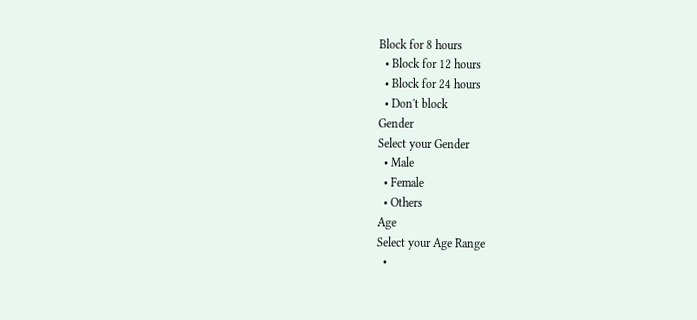Block for 8 hours
  • Block for 12 hours
  • Block for 24 hours
  • Don't block
Gender
Select your Gender
  • Male
  • Female
  • Others
Age
Select your Age Range
  •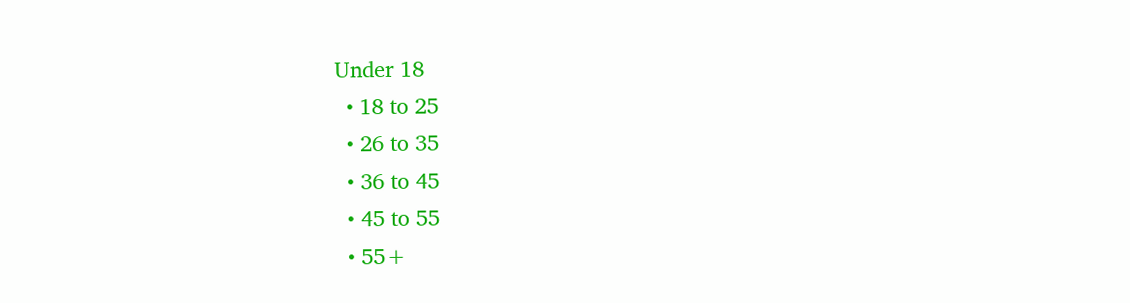Under 18
  • 18 to 25
  • 26 to 35
  • 36 to 45
  • 45 to 55
  • 55+